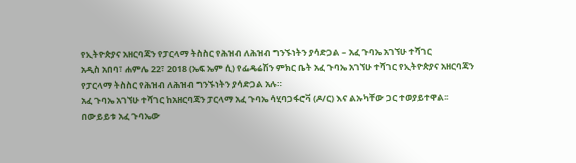የኢትዮጵያና አዘርባጃን የፓርላማ ትስስር የሕዝብ ለሕዝብ ግንኙነትን ያሳድጋል – አፈ ጉባኤ አገኘሁ ተሻገር
አዲስ አበባ፣ ሐምሌ 22፣ 2018 (ኤፍ ኤም ሲ) የፌዴሬሽን ምክር ቤት አፈ ጉባኤ አገኘሁ ተሻገር የኢትዮጵያና አዘርባጃን የፓርላማ ትስስር የሕዝብ ለሕዝብ ግንኙነትን ያሳድጋል አሉ።
አፈ ጉባኤ አገኘሁ ተሻገር ከአዘርባጃን ፓርላማ አፈ ጉባኤ ሳሂባጋፋሮቫ (ዶ/ር) እና ልኡካቸው ጋር ተወያይተዋል፡፡
በውይይቱ አፈ ጉባኤው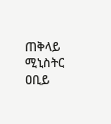ጠቅላይ ሚኒስትር ዐቢይ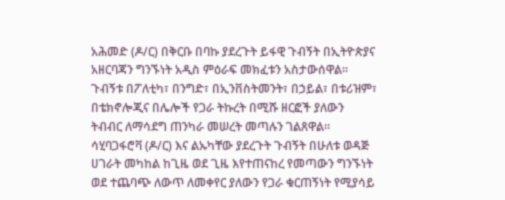አሕመድ (ዶ/ር) በቅርቡ በባኩ ያደረጉት ይፋዊ ጉብኝት በኢትዮጵያና አዘርባጃን ግንኙነት አዲስ ምዕራፍ መክፈቱን አስታውሰዋል፡፡
ጉብኝቱ በፖለቲካ፣ በንግድ፣ በኢንቨስትመንት፣ በኃይል፣ በቱሪዝም፣ በቴክኖሎጂና በሌሎች የጋራ ትኩረት በሚሹ ዘርፎች ያለውን ትብብር ለማሳደግ ጠንካራ መሠረት መጣሉን ገልጸዋል።
ሳሂባጋፋሮቫ (ዶ/ር) እና ልኡካቸው ያደረጉት ጉብኝት በሁለቱ ወዳጅ ሀገራት መካከል ከጊዜ ወደ ጊዜ እየተጠናከረ የመጣውን ግንኙነት ወደ ተጨባጭ ለውጥ ለመቀየር ያለውን የጋራ ቁርጠኝነት የሚያሳይ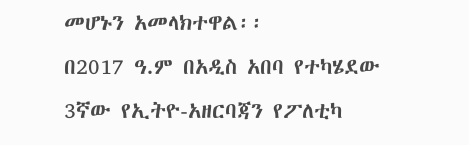መሆኑን አመላክተዋል፡፡
በ2017 ዓ.ም በአዲስ አበባ የተካሄደው 3ኛው የኢትዮ-አዘርባጃን የፖለቲካ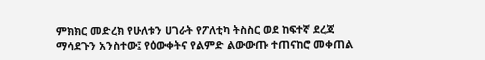ምክክር መድረክ የሁለቱን ሀገራት የፖለቲካ ትስስር ወደ ከፍተኛ ደረጃ ማሳደጉን አንስተው፤ የዕውቀትና የልምድ ልውውጡ ተጠናከሮ መቀጠል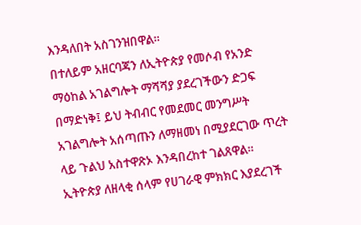እንዳለበት አስገንዝበዋል።
በተለይም አዘርባጃን ለኢትዮጵያ የመሶብ የአንድ ማዕከል አገልግሎት ማሻሻያ ያደረገችውን ድጋፍ በማድነቅ፤ ይህ ትብብር የመደመር መንግሥት አገልግሎት አሰጣጡን ለማዘመነ በሚያደርገው ጥረት ላይ ጉልህ አስተዋጽኦ እንዳበረከተ ገልጸዋል።
ኢትዮጵያ ለዘላቂ ሰላም የሀገራዊ ምክክር እያደረገች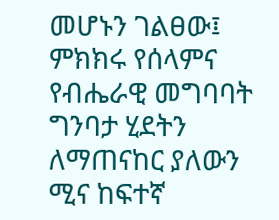መሆኑን ገልፀው፤ ምክክሩ የሰላምና የብሔራዊ መግባባት ግንባታ ሂደትን ለማጠናከር ያለውን ሚና ከፍተኛ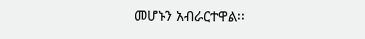መሆኑን አብራርተዋል፡፡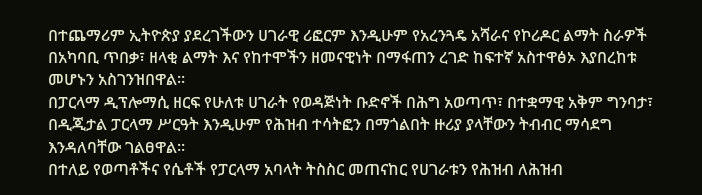በተጨማሪም ኢትዮጵያ ያደረገችውን ሀገራዊ ሪፎርም እንዲሁም የአረንጓዴ አሻራና የኮሪዶር ልማት ስራዎች በአካባቢ ጥበቃ፣ ዘላቂ ልማት እና የከተሞችን ዘመናዊነት በማፋጠን ረገድ ከፍተኛ አስተዋፅኦ እያበረከቱ መሆኑን አስገንዝበዋል፡፡
በፓርላማ ዲፕሎማሲ ዘርፍ የሁለቱ ሀገራት የወዳጅነት ቡድኖች በሕግ አወጣጥ፣ በተቋማዊ አቅም ግንባታ፣ በዲጂታል ፓርላማ ሥርዓት እንዲሁም የሕዝብ ተሳትፎን በማጎልበት ዙሪያ ያላቸውን ትብብር ማሳደግ እንዳለባቸው ገልፀዋል፡፡
በተለይ የወጣቶችና የሴቶች የፓርላማ አባላት ትስስር መጠናከር የሀገራቱን የሕዝብ ለሕዝብ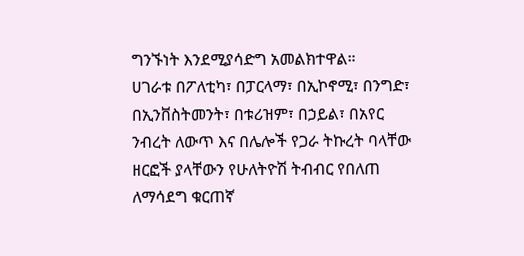ግንኙነት እንደሚያሳድግ አመልክተዋል።
ሀገራቱ በፖለቲካ፣ በፓርላማ፣ በኢኮኖሚ፣ በንግድ፣ በኢንቨስትመንት፣ በቱሪዝም፣ በኃይል፣ በአየር ንብረት ለውጥ እና በሌሎች የጋራ ትኩረት ባላቸው ዘርፎች ያላቸውን የሁለትዮሽ ትብብር የበለጠ ለማሳደግ ቁርጠኛ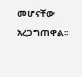መሆናቸው አረጋግጠዋል፡፡